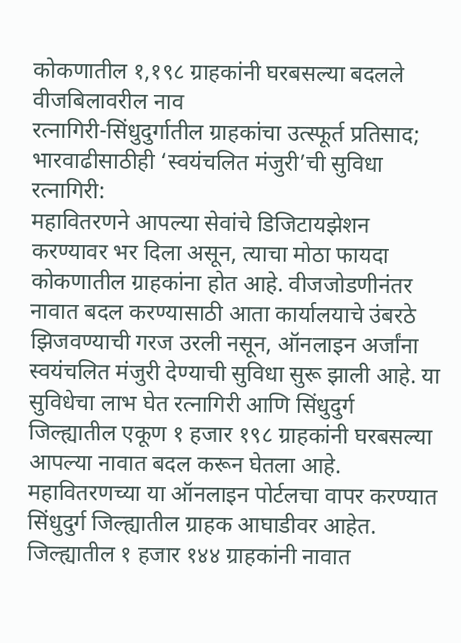कोकणातील १,१९८ ग्राहकांनी घरबसल्या बदलले वीजबिलावरील नाव
रत्नागिरी-सिंधुदुर्गातील ग्राहकांचा उत्स्फूर्त प्रतिसाद; भारवाढीसाठीही ‘स्वयंचलित मंजुरी’ची सुविधा
रत्नागिरी:
महावितरणने आपल्या सेवांचे डिजिटायझेशन करण्यावर भर दिला असून, त्याचा मोठा फायदा कोकणातील ग्राहकांना होत आहे. वीजजोडणीनंतर नावात बदल करण्यासाठी आता कार्यालयाचे उंबरठे झिजवण्याची गरज उरली नसून, ऑनलाइन अर्जांना स्वयंचलित मंजुरी देण्याची सुविधा सुरू झाली आहे. या सुविधेचा लाभ घेत रत्नागिरी आणि सिंधुदुर्ग जिल्ह्यातील एकूण १ हजार १९८ ग्राहकांनी घरबसल्या आपल्या नावात बदल करून घेतला आहे.
महावितरणच्या या ऑनलाइन पोर्टलचा वापर करण्यात सिंधुदुर्ग जिल्ह्यातील ग्राहक आघाडीवर आहेत. जिल्ह्यातील १ हजार १४४ ग्राहकांनी नावात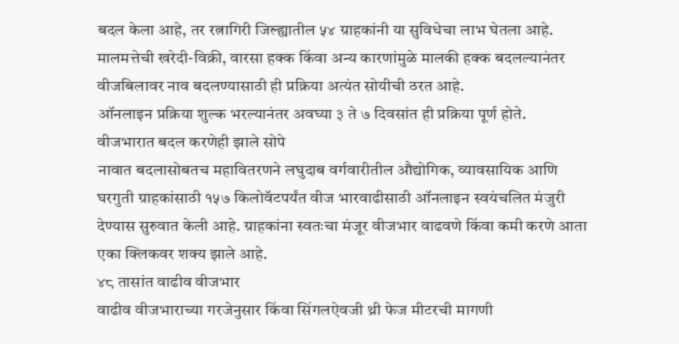बदल केला आहे, तर रत्नागिरी जिल्ह्यातील ५४ ग्राहकांनी या सुविधेचा लाभ घेतला आहे. मालमत्तेची खरेदी-विक्री, वारसा हक्क किंवा अन्य कारणांमुळे मालकी हक्क बदलल्यानंतर वीजबिलावर नाव बदलण्यासाठी ही प्रक्रिया अत्यंत सोयीची ठरत आहे.
ऑनलाइन प्रक्रिया शुल्क भरल्यानंतर अवघ्या ३ ते ७ दिवसांत ही प्रक्रिया पूर्ण होते.
वीजभारात बदल करणेही झाले सोपे
नावात बदलासोबतच महावितरणने लघुदाब वर्गवारीतील औद्योगिक, व्यावसायिक आणि घरगुती ग्राहकांसाठी १५७ किलोवॅटपर्यंत वीज भारवाढीसाठी ऑनलाइन स्वयंचलित मंजुरी देण्यास सुरुवात केली आहे. ग्राहकांना स्वतःचा मंजूर वीजभार वाढवणे किंवा कमी करणे आता एका क्लिकवर शक्य झाले आहे.
४८ तासांत वाढीव वीजभार
वाढीव वीजभाराच्या गरजेनुसार किंवा सिंगलऐवजी थ्री फेज मीटरची मागणी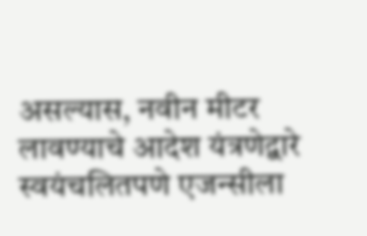असल्यास, नवीन मीटर लावण्याचे आदेश यंत्रणेद्वारे स्वयंचलितपणे एजन्सीला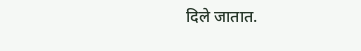दिले जातात.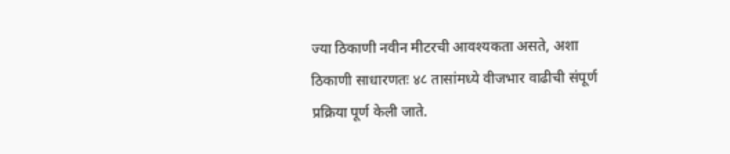ज्या ठिकाणी नवीन मीटरची आवश्यकता असते, अशा ठिकाणी साधारणतः ४८ तासांमध्ये वीजभार वाढीची संपूर्ण प्रक्रिया पूर्ण केली जाते.